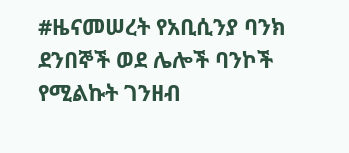#ዜናመሠረት የአቢሲንያ ባንክ ደንበኞች ወደ ሌሎች ባንኮች የሚልኩት ገንዘብ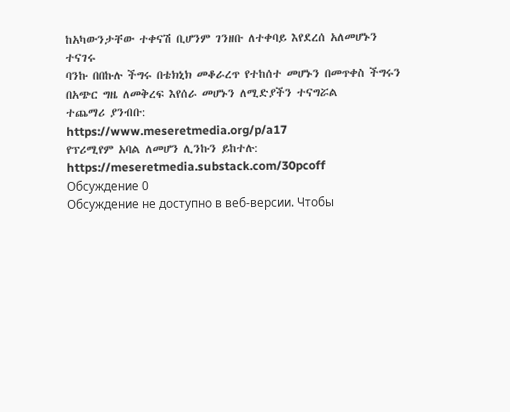ከአካውንታቸው ተቀናሽ ቢሆንም ገንዘቡ ለተቀባይ እየደረሰ አለመሆኑን ተናገሩ
ባንኩ በበኩሉ ችግሩ በቴክኒክ መቆራረጥ የተከሰተ መሆኑን በመጥቀስ ችግሩን በአጭር ግዜ ለመቅረፍ እየሰራ መሆኑን ለሚድያችን ተናግሯል
ተጨማሪ ያንብቡ:
https://www.meseretmedia.org/p/a17
የፕሪሚየም አባል ለመሆን ሊንኩን ይከተሉ:
https://meseretmedia.substack.com/30pcoff
Обсуждение 0
Обсуждение не доступно в веб-версии. Чтобы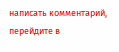написать комментарий, перейдите в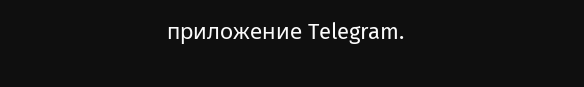приложение Telegram.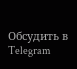Обсудить в Telegram